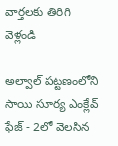వార్తలకు తిరిగి వెళ్లండి

అల్వాల్ పట్టణంలోని సాయి సూర్య ఎంక్లేవ్ ఫేజ్ - 2లో వెలసిన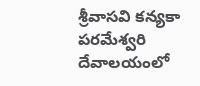శ్రీవాసవి కన్యకా పరమేశ్వరి దేవాలయంలో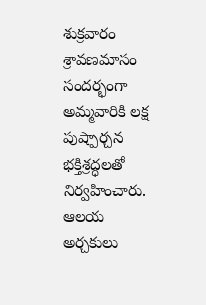శుక్రవారం శ్రావణమాసం సందర్భంగా అమ్మవారికి లక్ష పుష్పార్చన భక్తిశ్రద్ధలతో నిర్వహించారు.
ఆలయ అర్చకులు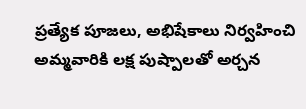ప్రత్యేక పూజలు, అభిషేకాలు నిర్వహించి అమ్మవారికి లక్ష పుష్పాలతో అర్చన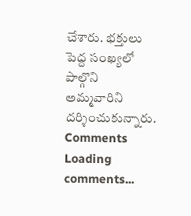చేశారు. భక్తులు పెద్ద సంఖ్యలో పాల్గొని అమ్మవారిని దర్శించుకున్నారు.
Comments
Loading comments...